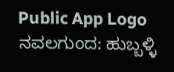Public App Logo
ನವಲಗುಂದ: ಹುಬ್ಬಳ್ಳಿ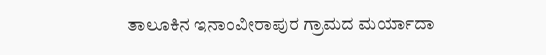ತಾಲೂಕಿನ ಇನಾಂವೀರಾಪುರ ಗ್ರಾಮದ ಮರ್ಯಾದಾ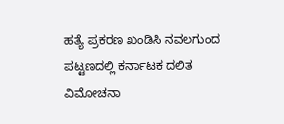ಹತ್ಯೆ ಪ್ರಕರಣ ಖಂಡಿಸಿ ನವಲಗುಂದ ಪಟ್ಟಣದಲ್ಲಿ ಕರ್ನಾಟಕ ದಲಿತ ವಿಮೋಚನಾ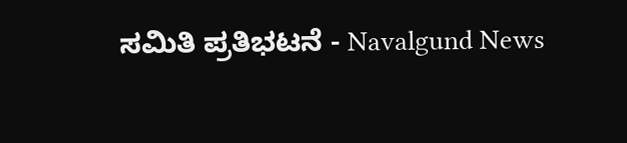ಸಮಿತಿ ಪ್ರತಿಭಟನೆ - Navalgund News